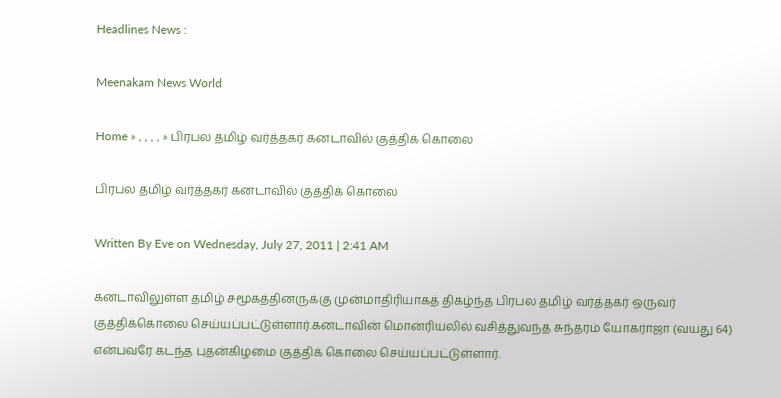Headlines News :

Meenakam News World

Home » , , , , » பிரபல தமிழ் வர்த்தகர் கனடாவில் குத்திக் கொலை

பிரபல தமிழ் வர்த்தகர் கனடாவில் குத்திக் கொலை

Written By Eve on Wednesday, July 27, 2011 | 2:41 AM

கனடாவிலுள்ள தமிழ் சமூகத்தினருக்கு முன்மாதிரியாகத் திகழ்ந்த பிரபல தமிழ் வர்த்தகர் ஒருவர் குத்திக்கொலை செய்யப்பட்டுள்ளார்.கனடாவின் மொன்ரியலில் வசித்துவந்த சுந்தரம் யோகராஜா (வயது 64) என்பவரே கடந்த புதன்கிழமை குத்திக் கொலை செய்யப்பட்டுள்ளார்.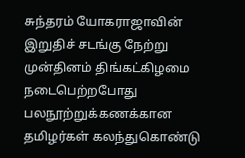சுந்தரம் யோகராஜாவின் இறுதிச் சடங்கு நேற்று முன்தினம் திங்கட்கிழமை நடைபெற்றபோது பலநூற்றுக்கணக்கான தமிழர்கள் கலந்துகொண்டு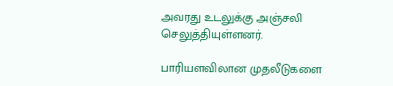அவரது உடலுக்கு அஞ்சலி செலுத்தியுள்ளனர்.

பாரியளவிலான முதலீடுகளை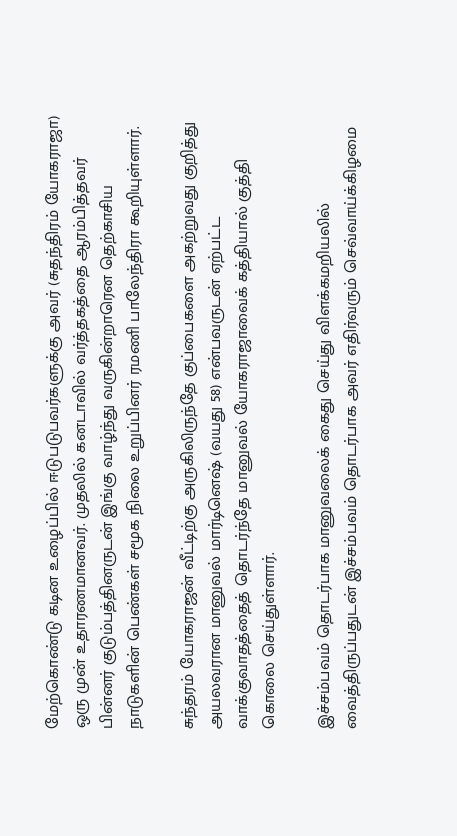மேற்கொண்டு கடின உழைப்பில் ஈடுபடுபவர்களுக்கு அவர் (சுதந்திரம் யோகராஜா) ஒரு முன் உதாரணமானவர். முதலில் கனடாவில் வர்த்தகத்தை ஆரம்பித்தவர் பின்னர் குடும்பத்தினருடன் இங்கு வாழ்ந்து வருகின்றாரென தெற்காசிய நாடுகளின் பெண்கள் சமூக நிலை உறுப்பினர் ரமணி பாலேந்திரா கூறியுள்ளார்.

சுந்தரம் யோகராஜன் வீட்டிற்கு அருகிலிருந்தே குப்பைகளை அகற்றுவது குறித்து அயலவரான மானுவல் மார்டினெஷ் (வயது 58) என்பவருடன் ஏற்பட்ட வாக்குவாதத்தைத் தொடர்ந்தே மானுவல் யோகராஜாவைக் கத்தியால் குத்தி கொலை செய்துள்ளார்.

இச்சம்பவம் தொடர்பாக மானுவலைக் கைது செய்து விளக்கமறியலில் வைத்திருப்பதுடன் இச்சம்பவம் தொடர்பாக அவர் எதிர்வரும் செவ்வாய்க்கிழமை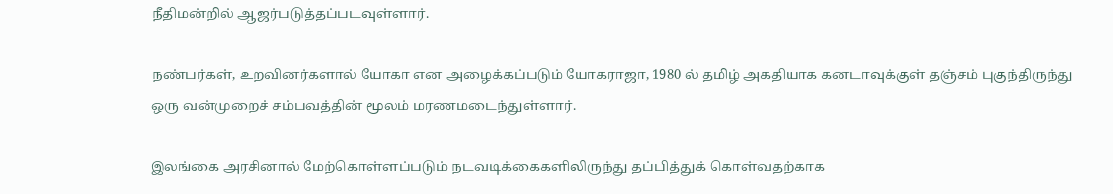நீதிமன்றில் ஆஜர்படுத்தப்படவுள்ளார்.

நண்பர்கள், உறவினர்களால் யோகா என அழைக்கப்படும் யோகராஜா, 1980 ல் தமிழ் அகதியாக கனடாவுக்குள் தஞ்சம் புகுந்திருந்து ஒரு வன்முறைச் சம்பவத்தின் மூலம் மரணமடைந்துள்ளார்.

இலங்கை அரசினால் மேற்கொள்ளப்படும் நடவடிக்கைகளிலிருந்து தப்பித்துக் கொள்வதற்காக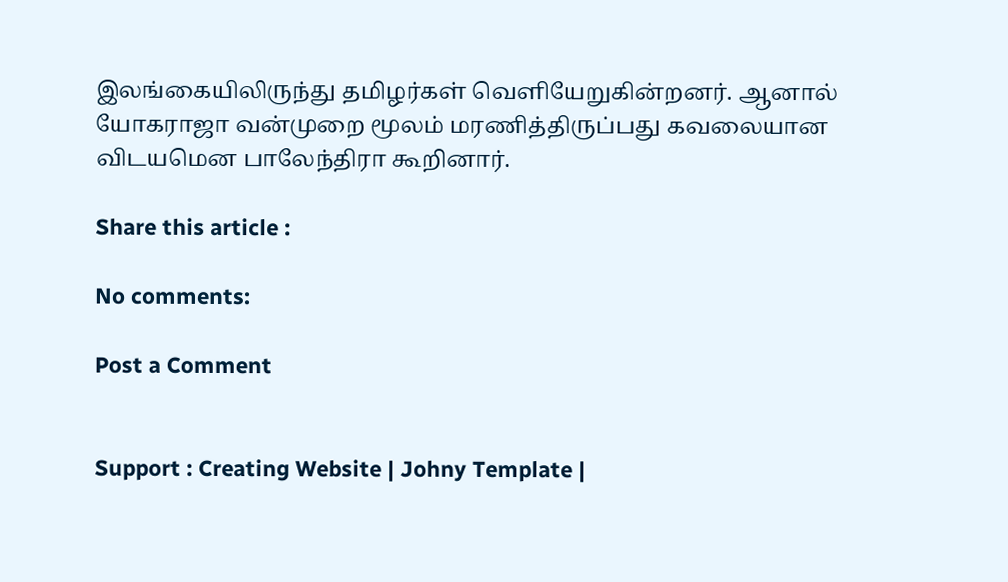இலங்கையிலிருந்து தமிழர்கள் வெளியேறுகின்றனர். ஆனால் யோகராஜா வன்முறை மூலம் மரணித்திருப்பது கவலையான விடயமென பாலேந்திரா கூறினார்.

Share this article :

No comments:

Post a Comment


Support : Creating Website | Johny Template |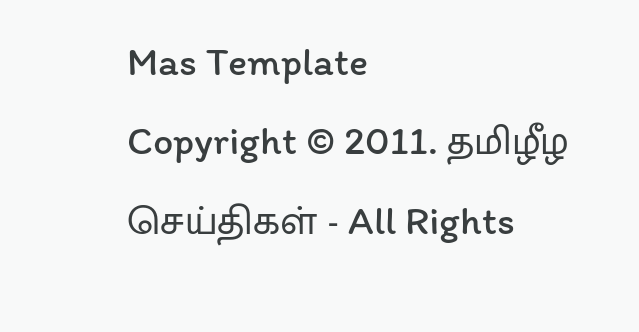Mas Template
Copyright © 2011. தமிழீழ செய்திகள் - All Rights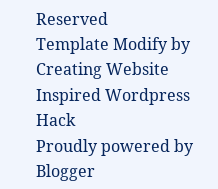Reserved
Template Modify by Creating Website Inspired Wordpress Hack
Proudly powered by Blogger